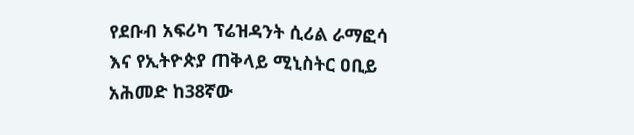የደቡብ አፍሪካ ፕሬዝዳንት ሲሪል ራማፎሳ እና የኢትዮጵያ ጠቅላይ ሚኒስትር ዐቢይ አሕመድ ከ38ኛው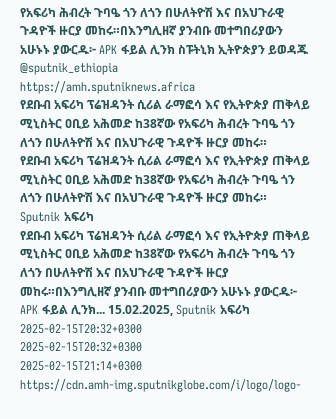የአፍሪካ ሕብረት ጉባዔ ጎን ለጎን በሁለትዮሽ እና በአህጉራዊ ጉዳዮች ዙርያ መከሩ።በእንግሊዘኛ ያንብቡ መተግበሪያውን አሁኑኑ ያውርዱ፦ APK ፋይል ሊንክ ስፑትኒክ ኢትዮጵያን ይወዳጁ @sputnik_ethiopia
https://amh.sputniknews.africa
የደቡብ አፍሪካ ፕሬዝዳንት ሲሪል ራማፎሳ እና የኢትዮጵያ ጠቅላይ ሚኒስትር ዐቢይ አሕመድ ከ38ኛው የአፍሪካ ሕብረት ጉባዔ ጎን ለጎን በሁለትዮሽ እና በአህጉራዊ ጉዳዮች ዙርያ መከሩ።
የደቡብ አፍሪካ ፕሬዝዳንት ሲሪል ራማፎሳ እና የኢትዮጵያ ጠቅላይ ሚኒስትር ዐቢይ አሕመድ ከ38ኛው የአፍሪካ ሕብረት ጉባዔ ጎን ለጎን በሁለትዮሽ እና በአህጉራዊ ጉዳዮች ዙርያ መከሩ።
Sputnik አፍሪካ
የደቡብ አፍሪካ ፕሬዝዳንት ሲሪል ራማፎሳ እና የኢትዮጵያ ጠቅላይ ሚኒስትር ዐቢይ አሕመድ ከ38ኛው የአፍሪካ ሕብረት ጉባዔ ጎን ለጎን በሁለትዮሽ እና በአህጉራዊ ጉዳዮች ዙርያ መከሩ።በእንግሊዘኛ ያንብቡ መተግበሪያውን አሁኑኑ ያውርዱ፦ APK ፋይል ሊንክ... 15.02.2025, Sputnik አፍሪካ
2025-02-15T20:32+0300
2025-02-15T20:32+0300
2025-02-15T21:14+0300
https://cdn.amh-img.sputnikglobe.com/i/logo/logo-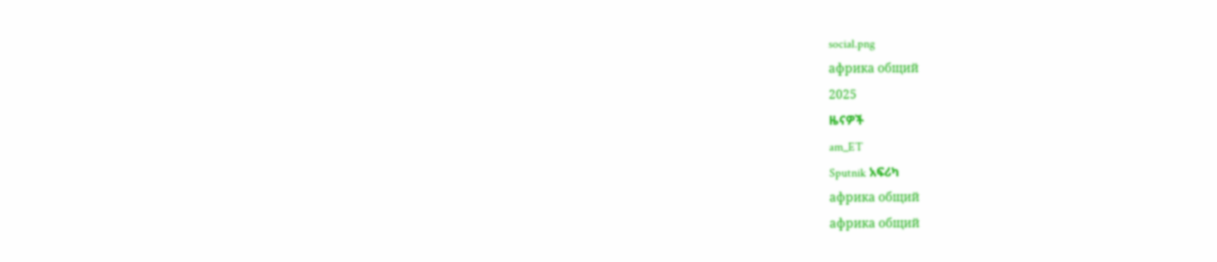social.png
африка общий
2025
ዜናዎች
am_ET
Sputnik አፍሪካ
африка общий
африка общий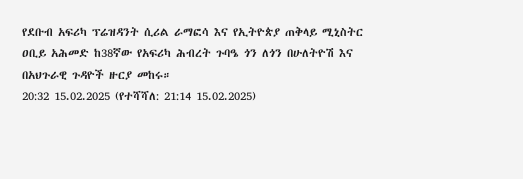የደቡብ አፍሪካ ፕሬዝዳንት ሲሪል ራማፎሳ እና የኢትዮጵያ ጠቅላይ ሚኒስትር ዐቢይ አሕመድ ከ38ኛው የአፍሪካ ሕብረት ጉባዔ ጎን ለጎን በሁለትዮሽ እና በአህጉራዊ ጉዳዮች ዙርያ መከሩ።
20:32 15.02.2025 (የተሻሻለ: 21:14 15.02.2025)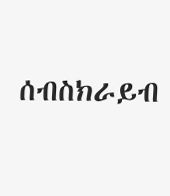ሰብስክራይብ